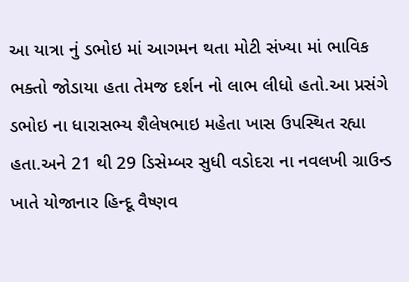આ યાત્રા નું ડભોઇ માં આગમન થતા મોટી સંખ્યા માં ભાવિક ભક્તો જોડાયા હતા તેમજ દર્શન નો લાભ લીધો હતો.આ પ્રસંગે ડભોઇ ના ધારાસભ્ય શૈલેષભાઇ મહેતા ખાસ ઉપસ્થિત રહ્યા હતા.અને 21 થી 29 ડિસેમ્બર સુધી વડોદરા ના નવલખી ગ્રાઉન્ડ ખાતે યોજાનાર હિન્દૂ વૈષ્ણવ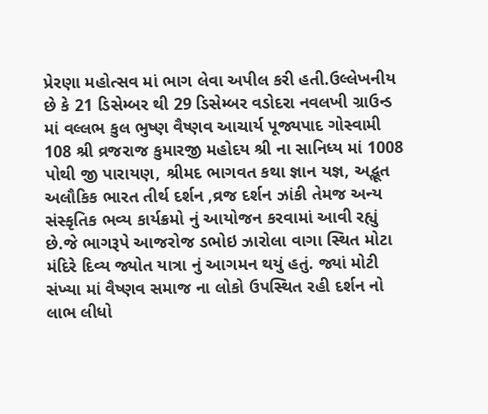પ્રેરણા મહોત્સવ માં ભાગ લેવા અપીલ કરી હતી.ઉલ્લેખનીય છે કે 21 ડિસેમ્બર થી 29 ડિસેમ્બર વડોદરા નવલખી ગ્રાઉન્ડ માં વલ્લભ કુલ ભુષ્ણ વૈષ્ણવ આચાર્ય પૂજ્યપાદ ગોસ્વામી 108 શ્રી વ્રજરાજ કુમારજી મહોદય શ્રી ના સાનિધ્ય માં 1008 પોથી જી પારાયણ, શ્રીમદ ભાગવત કથા જ્ઞાન યજ્ઞ, અદ્ભૂત અલૌકિક ભારત તીર્થ દર્શન ,વ્રજ દર્શન ઝાંકી તેમજ અન્ય સંસ્કૃતિક ભવ્ય કાર્યક્રમો નું આયોજન કરવામાં આવી રહ્યું છે.જે ભાગરૂપે આજરોજ ડભોઇ ઝારોલા વાગા સ્થિત મોટા મંદિરે દિવ્ય જ્યોત યાત્રા નું આગમન થયું હતું. જ્યાં મોટી સંખ્યા માં વૈષ્ણવ સમાજ ના લોકો ઉપસ્થિત રહી દર્શન નો લાભ લીધો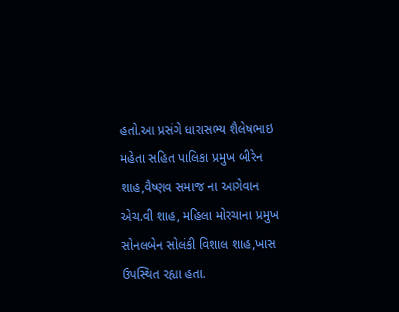હતો.આ પ્રસંગે ધારાસભ્ય શૈલેષભાઇ મહેતા સહિત પાલિકા પ્રમુખ બીરેન શાહ,વૈષ્ણવ સમાજ ના આગેવાન એચ.વી શાહ, મહિલા મોરચાના પ્રમુખ સોનલબેન સોલંકી વિશાલ શાહ,ખાસ ઉપસ્થિત રહ્યા હતા.